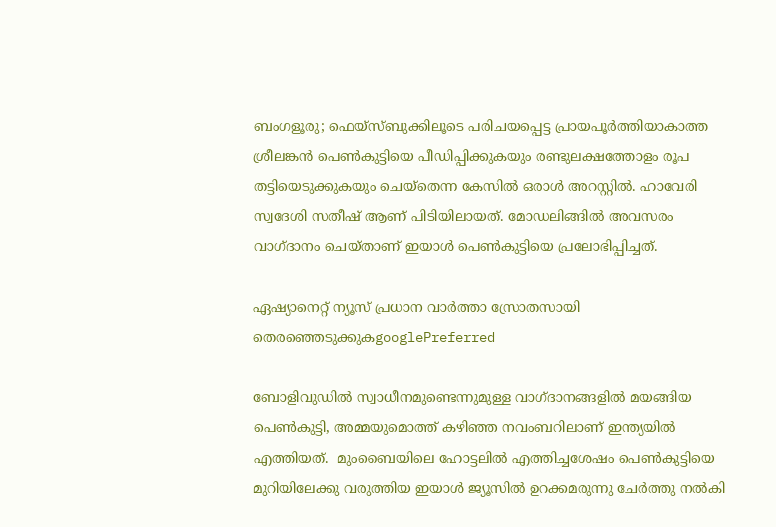ബംഗളൂരു; ഫെയ്സ്ബുക്കിലൂടെ പരിചയപ്പെട്ട പ്രായപൂർത്തിയാകാത്ത ശ്രീലങ്കൻ പെൺകുട്ടിയെ പീഡിപ്പിക്കുകയും രണ്ടുലക്ഷത്തോളം രൂപ തട്ടിയെടുക്കുകയും ചെയ്തെന്ന കേസിൽ ഒരാൾ അറസ്റ്റിൽ. ഹാവേരി സ്വദേശി സതീഷ് ആണ് പിടിയിലായത്. മോഡലിങ്ങിൽ അവസരം വാഗ്ദാനം ചെയ്താണ് ഇയാൾ പെൺകുട്ടിയെ പ്രലോഭിപ്പിച്ചത്.

ഏഷ്യാനെറ്റ് ന്യൂസ് പ്രധാന വാർത്താ സ്രോതസായി തെരഞ്ഞെടുക്കുകgooglePreferred

ബോളിവുഡിൽ സ്വാധീനമുണ്ടെന്നുമുള്ള വാഗ്ദാനങ്ങളിൽ മയങ്ങിയ പെൺകുട്ടി, അമ്മയുമൊത്ത് കഴിഞ്ഞ നവംബറിലാണ് ഇന്ത്യയിൽ എത്തിയത്.  മുംബൈയിലെ ഹോട്ടലിൽ എത്തിച്ചശേഷം പെൺകുട്ടിയെ മുറിയിലേക്കു വരുത്തിയ ഇയാൾ ജ്യൂസിൽ ഉറക്കമരുന്നു ചേർത്തു നൽകി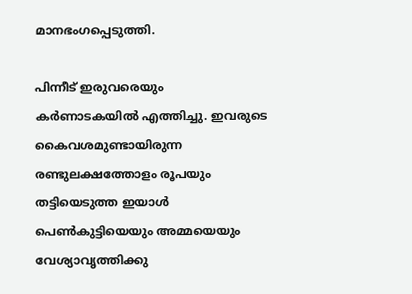മാനഭംഗപ്പെടുത്തി.

പിന്നീട് ഇരുവരെയും കർണാടകയിൽ എത്തിച്ചു. ഇവരുടെ കൈവശമുണ്ടായിരുന്ന രണ്ടുലക്ഷത്തോളം രൂപയും തട്ടിയെടുത്ത ഇയാൾ പെൺകുട്ടിയെയും അമ്മയെയും വേശ്യാവൃത്തിക്കു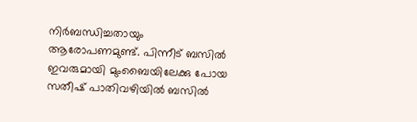നിർബന്ധിച്ചതായും ആരോപണമുണ്ട്. പിന്നീട് ബസിൽ ഇവരുമായി മുംബൈയിലേക്കു പോയ സതീഷ് പാതിവഴിയിൽ ബസിൽ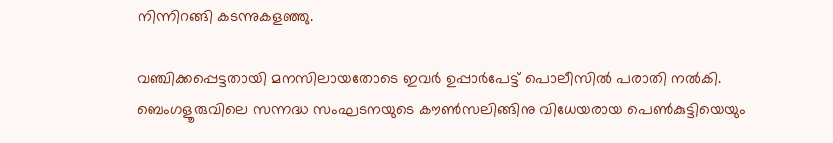നിന്നിറങ്ങി കടന്നുകളഞ്ഞു.

വഞ്ചിക്കപ്പെട്ടതായി മനസിലായതോടെ ഇവർ ഉപ്പാർപേട്ട് പൊലീസിൽ പരാതി നൽകി. ബെംഗളൂരുവിലെ സന്നദ്ധ സംഘടനയുടെ കൗൺസലിങ്ങിനു വിധേയരായ പെൺകുട്ടിയെയും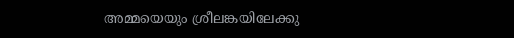അമ്മയെയും ശ്രീലങ്കയിലേക്കു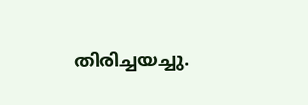തിരിച്ചയച്ചു.